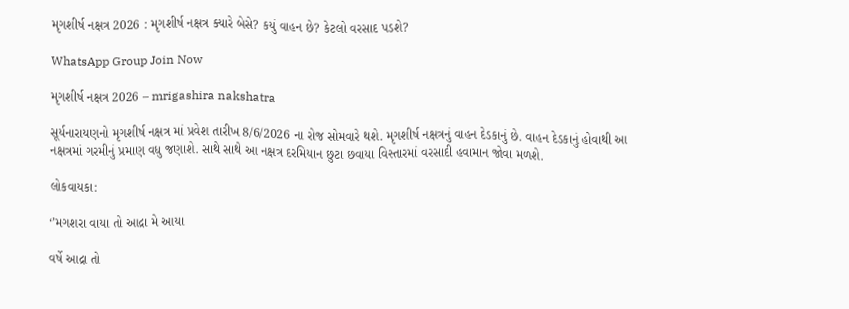મૃગશીર્ષ નક્ષત્ર 2026 : મૃગશીર્ષ નક્ષત્ર ક્યારે બેસે? કયું વાહન છે? કેટલો વરસાદ પડશે?

WhatsApp Group Join Now

મૃગશીર્ષ નક્ષત્ર 2026 – mrigashira nakshatra

સૂર્યનારાયણનો મૃગશીર્ષ નક્ષત્ર માં પ્રવેશ તારીખ 8/6/2026 ના રોજ સોમવારે થશે. મૃગશીર્ષ નક્ષત્રનું વાહન દેડકાનું છે. વાહન દેડકાનું હોવાથી આ નક્ષત્રમાં ગરમીનું પ્રમાણ વધુ જણાશે. સાથે સાથે આ નક્ષત્ર દરમિયાન છુટા છવાયા વિસ્તારમાં વરસાદી હવામાન જોવા મળશે.

લોકવાયકા:

‘’મગશરા વાયા તો આદ્રા મે આયા

વર્ષે આદ્રા તો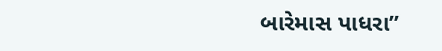બારેમાસ પાધરા”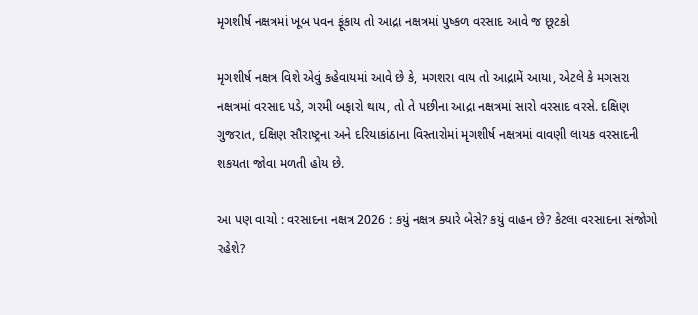મૃગશીર્ષ નક્ષત્રમાં ખૂબ પવન ફૂંકાય તો આદ્રા નક્ષત્રમાં પુષ્કળ વરસાદ આવે જ છૂટકો

મૃગશીર્ષ નક્ષત્ર વિશે એવું કહેવાયમાં આવે છે કે, મગશરા વાય તો આદ્રામેં આયા, એટલે કે મગસરા નક્ષત્રમાં વરસાદ પડે, ગરમી બફારો થાય, તો તે પછીના આદ્રા નક્ષત્રમાં સારો વરસાદ વરસે. દક્ષિણ ગુજરાત, દક્ષિણ સૌરાષ્ટ્રના અને દરિયાકાંઠાના વિસ્તારોમાં મૃગશીર્ષ નક્ષત્રમાં વાવણી લાયક વરસાદની શકયતા જોવા મળતી હોય છે.

આ પણ વાચો : વરસાદના નક્ષત્ર 2026 : કયું નક્ષત્ર ક્યારે બેસે? કયું વાહન છે? કેટલા વરસાદના સંજોગો રહેશે?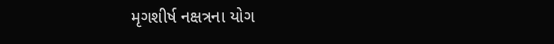મૃગશીર્ષ નક્ષત્રના યોગ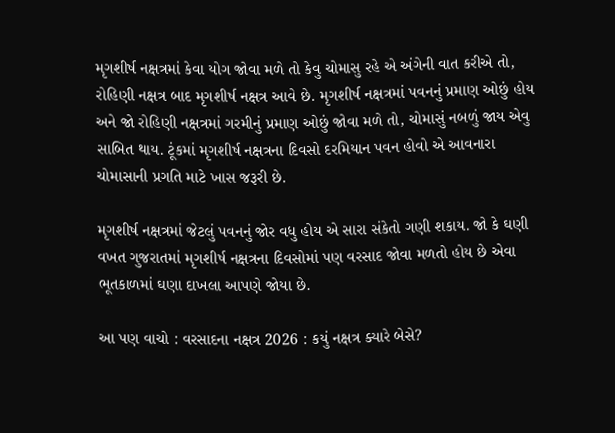મૃગશીર્ષ નક્ષત્રમાં કેવા યોગ જોવા મળે તો કેવુ ચોમાસુ રહે એ અંગેની વાત કરીએ તો, રોહિણી નક્ષત્ર બાદ મૃગશીર્ષ નક્ષત્ર આવે છે. મૃગશીર્ષ નક્ષત્રમાં પવનનું પ્રમાણ ઓછું હોય અને જો રોહિણી નક્ષત્રમાં ગરમીનું પ્રમાણ ઓછું જોવા મળે તો, ચોમાસું નબળું જાય એવુ સાબિત થાય. ટૂંકમાં મૃગશીર્ષ નક્ષત્રના દિવસો દરમિયાન પવન હોવો એ આવનારા ચોમાસાની પ્રગતિ માટે ખાસ જરૂરી છે.

મૃગશીર્ષ નક્ષત્રમાં જેટલું પવનનું જોર વધુ હોય એ સારા સંકેતો ગણી શકાય. જો કે ઘણી વખત ગુજરાતમાં મૃગશીર્ષ નક્ષત્રના દિવસોમાં પણ વરસાદ જોવા મળતો હોય છે એવા ભૂતકાળમાં ઘણા દાખલા આપણે જોયા છે.

આ પણ વાચો : વરસાદના નક્ષત્ર 2026 : કયું નક્ષત્ર ક્યારે બેસે?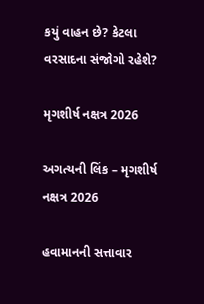કયું વાહન છે? કેટલા વરસાદના સંજોગો રહેશે?

મૃગશીર્ષ નક્ષત્ર 2026

અગત્યની લિંક – મૃગશીર્ષ નક્ષત્ર 2026

હવામાનની સત્તાવાર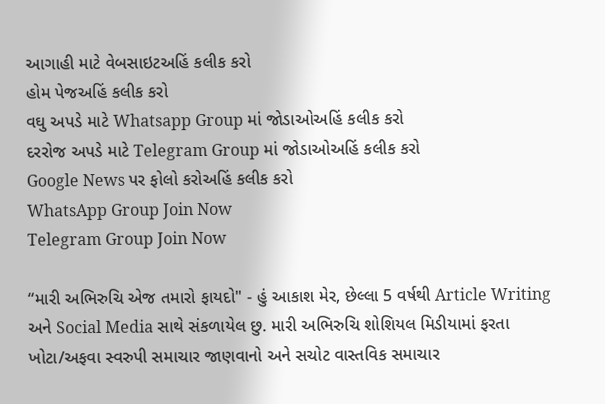આગાહી માટે વેબસાઇટઅહિં કલીક કરો
હોમ પેજઅહિં કલીક કરો
વઘુ અપડે માટે Whatsapp Group માં જોડાઓઅહિં કલીક કરો
દરરોજ અપડે માટે Telegram Group માં જોડાઓઅહિં કલીક કરો
Google News પર ફોલો કરોઅહિં કલીક કરો
WhatsApp Group Join Now
Telegram Group Join Now

“મારી અભિરુચિ એજ તમારો ફાયદો" - હું આકાશ મેર, છેલ્લા 5 વર્ષથી Article Writing અને Social Media સાથે સંકળાયેલ છુ. મારી અભિરુચિ શોશિયલ મિડીયામાં ફરતા ખોટા/અફવા સ્વરુપી સમાચાર જાણવાનો અને સચોટ વાસ્તવિક સમાચાર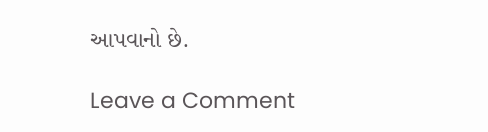આપવાનો છે.

Leave a Comment